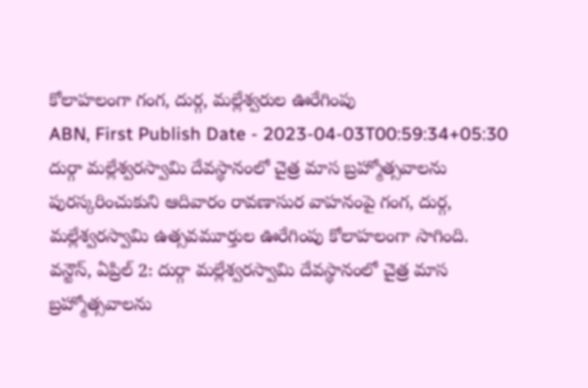కోలాహలంగా గంగ, దుర్గ, మల్లేశ్వరుల ఊరేగింపు
ABN, First Publish Date - 2023-04-03T00:59:34+05:30
దుర్గా మల్లేశ్వరస్వామి దేవస్థానంలో చైత్ర మాస బ్రహ్మోత్సవాలను పురస్కరించుకుని ఆదివారం రావణాసుర వాహనంపై గంగ, దుర్గ, మల్లేశ్వరస్వామి ఉత్సవమూర్తుల ఊరేగింపు కోలాహలంగా సాగింది.
వన్టౌన్, ఏప్రిల్ 2: దుర్గా మల్లేశ్వరస్వామి దేవస్థానంలో చైత్ర మాస బ్రహ్మోత్సవాలను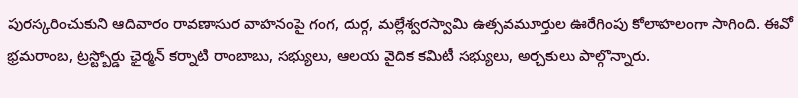పురస్కరించుకుని ఆదివారం రావణాసుర వాహనంపై గంగ, దుర్గ, మల్లేశ్వరస్వామి ఉత్సవమూర్తుల ఊరేగింపు కోలాహలంగా సాగింది. ఈవో భ్రమరాంబ, ట్రస్ట్బోర్డు ఛైర్మన్ కర్నాటి రాంబాబు, సభ్యులు, ఆలయ వైదిక కమిటీ సభ్యులు, అర్చకులు పాల్గొన్నారు.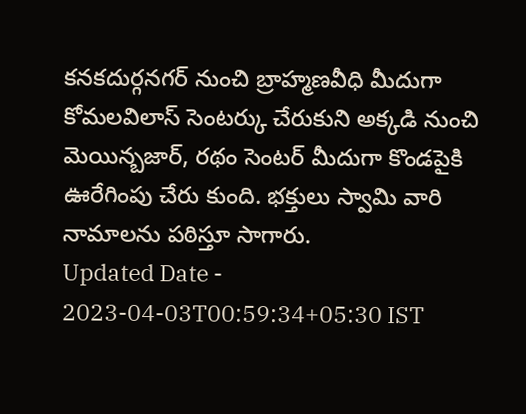కనకదుర్గనగర్ నుంచి బ్రాహ్మణవీధి మీదుగా కోమలవిలాస్ సెంటర్కు చేరుకుని అక్కడి నుంచి మెయిన్బజార్, రథం సెంటర్ మీదుగా కొండపైకి ఊరేగింపు చేరు కుంది. భక్తులు స్వామి వారి నామాలను పఠిస్తూ సాగారు.
Updated Date - 2023-04-03T00:59:34+05:30 IST